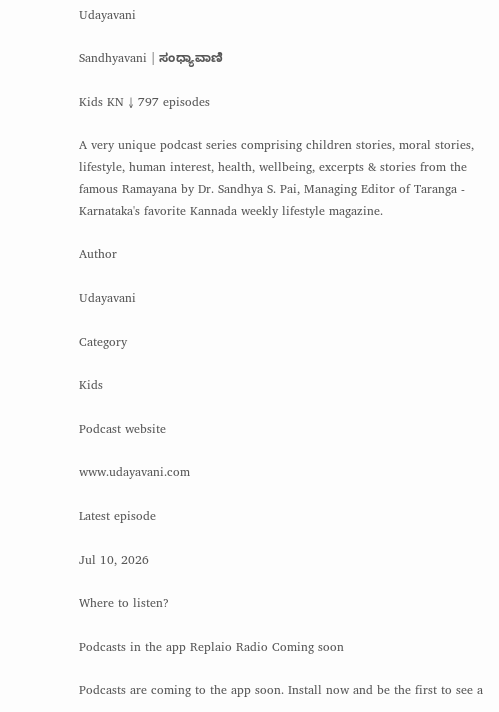Udayavani

Sandhyavani | ಸಂಧ್ಯಾವಾಣಿ

Kids KN ↓ 797 episodes

A very unique podcast series comprising children stories, moral stories, lifestyle, human interest, health, wellbeing, excerpts & stories from the famous Ramayana by Dr. Sandhya S. Pai, Managing Editor of Taranga - Karnataka's favorite Kannada weekly lifestyle magazine.

Author

Udayavani

Category

Kids

Podcast website

www.udayavani.com

Latest episode

Jul 10, 2026

Where to listen?

Podcasts in the app Replaio Radio Coming soon

Podcasts are coming to the app soon. Install now and be the first to see a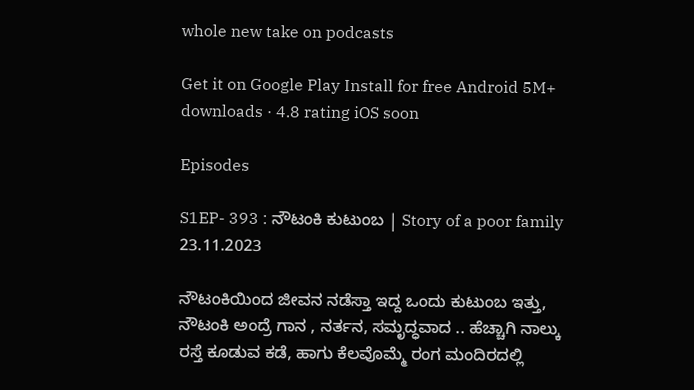whole new take on podcasts

Get it on Google Play Install for free Android 5M+ downloads · 4.8 rating iOS soon

Episodes

S1EP- 393 : ನೌಟಂಕಿ ಕುಟುಂಬ | Story of a poor family 23.11.2023

ನೌಟಂಕಿಯಿಂದ ಜೀವನ ನಡೆಸ್ತಾ ಇದ್ದ ಒಂದು ಕುಟುಂಬ ಇತ್ತು, ನೌಟಂಕಿ ಅಂದ್ರೆ ಗಾನ , ನರ್ತನ, ಸಮೃದ್ಧವಾದ .. ಹೆಚ್ಚಾಗಿ ನಾಲ್ಕು ರಸ್ತೆ ಕೂಡುವ ಕಡೆ, ಹಾಗು ಕೆಲವೊಮ್ಮೆ ರಂಗ ಮಂದಿರದಲ್ಲಿ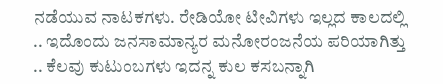ನಡೆಯುವ ನಾಟಕಗಳು. ರೇಡಿಯೋ ಟೀವಿಗಳು ಇಲ್ಲದ ಕಾಲದಲ್ಲಿ .. ಇದೊಂದು ಜನಸಾಮಾನ್ಯರ ಮನೋರಂಜನೆಯ ಪರಿಯಾಗಿತ್ತು .. ಕೆಲವು ಕುಟುಂಬಗಳು ಇದನ್ನ ಕುಲ ಕಸಬನ್ನಾಗಿ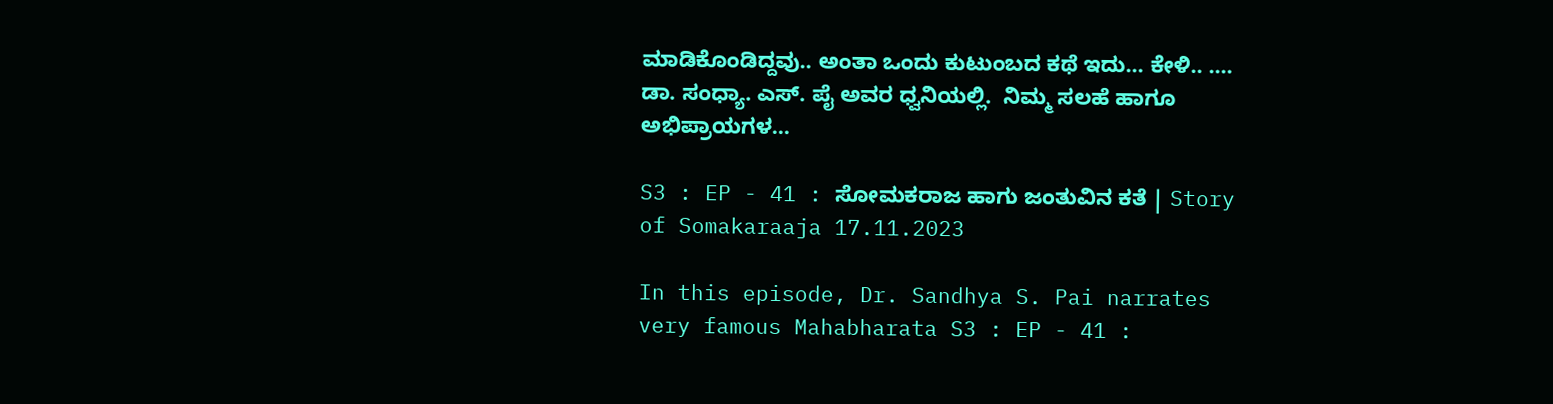ಮಾಡಿಕೊಂಡಿದ್ದವು.. ಅಂತಾ ಒಂದು ಕುಟುಂಬದ ಕಥೆ ಇದು... ಕೇಳಿ.. .... ಡಾ. ಸಂಧ್ಯಾ. ಎಸ್. ಪೈ ಅವರ ಧ್ವನಿಯಲ್ಲಿ.  ನಿಮ್ಮ ಸಲಹೆ ಹಾಗೂ ಅಭಿಪ್ರಾಯಗಳ...

S3 : EP - 41 : ಸೋಮಕರಾಜ ಹಾಗು ಜಂತುವಿನ ಕತೆ | Story of Somakaraaja 17.11.2023

In this episode, Dr. Sandhya S. Pai narrates very famous Mahabharata S3 : EP - 41 :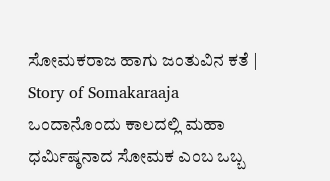ಸೋಮಕರಾಜ ಹಾಗು ಜಂತುವಿನ ಕತೆ | Story of Somakaraaja ಒಂದಾನೊಂದು ಕಾಲದಲ್ಲಿ ಮಹಾ ಧರ್ಮಿಷ್ಠನಾದ ಸೋಮಕ ಎಂಬ ಒಬ್ಬ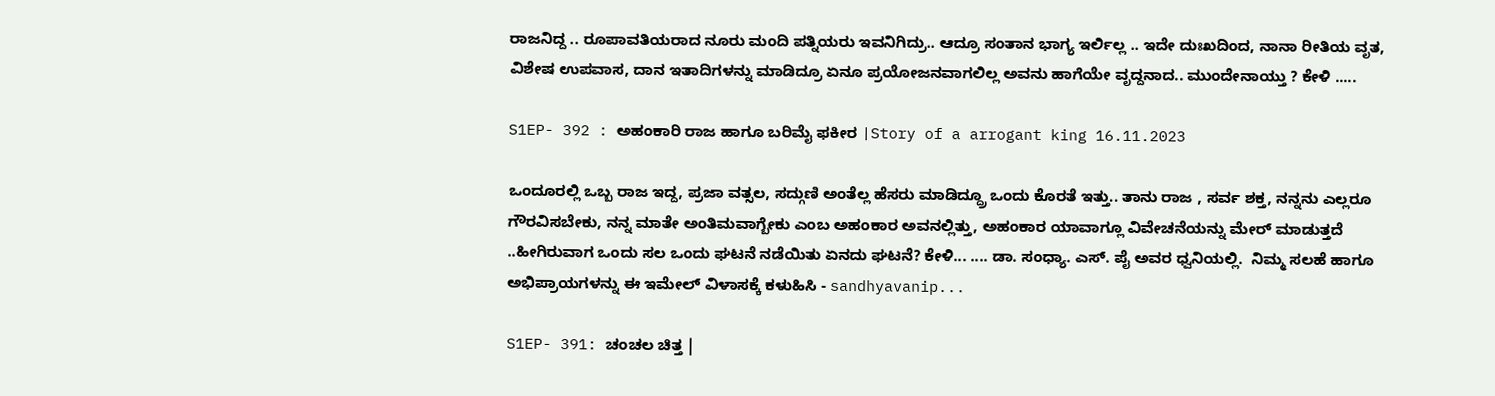ರಾಜನಿದ್ದ .. ರೂಪಾವತಿಯರಾದ ನೂರು ಮಂದಿ ಪತ್ನಿಯರು ಇವನಿಗಿದ್ರು.. ಆದ್ರೂ ಸಂತಾನ ಭಾಗ್ಯ ಇರ್ಲಿಲ್ಲ .. ಇದೇ ದುಃಖದಿಂದ, ನಾನಾ ರೀತಿಯ ವೃತ, ವಿಶೇಷ ಉಪವಾಸ, ದಾನ ಇತಾದಿಗಳನ್ನು ಮಾಡಿದ್ರೂ ಏನೂ ಪ್ರಯೋಜನವಾಗಲಿಲ್ಲ ಅವನು ಹಾಗೆಯೇ ವೃದ್ದನಾದ.. ಮುಂದೇನಾಯ್ತು ? ಕೇಳಿ .....

S1EP- 392 : ಅಹಂಕಾರಿ ರಾಜ ಹಾಗೂ ಬರಿಮೈ ಫಕೀರ |Story of a arrogant king 16.11.2023

ಒಂದೂರಲ್ಲಿ ಒಬ್ಬ ರಾಜ ಇದ್ದ, ಪ್ರಜಾ ವತ್ಸಲ, ಸದ್ಗುಣಿ ಅಂತೆಲ್ಲ ಹೆಸರು ಮಾಡಿದ್ದ್ರೂ ಒಂದು ಕೊರತೆ ಇತ್ತು.. ತಾನು ರಾಜ , ಸರ್ವ ಶಕ್ತ, ನನ್ನನು ಎಲ್ಲರೂ ಗೌರವಿಸಬೇಕು, ನನ್ನ ಮಾತೇ ಅಂತಿಮವಾಗ್ಬೇಕು ಎಂಬ ಅಹಂಕಾರ ಅವನಲ್ಲಿತ್ತು, ಅಹಂಕಾರ ಯಾವಾಗ್ಲೂ ವಿವೇಚನೆಯನ್ನು ಮೇರ್ ಮಾಡುತ್ತದೆ ..ಹೀಗಿರುವಾಗ ಒಂದು ಸಲ ಒಂದು ಘಟನೆ ನಡೆಯಿತು ಏನದು ಘಟನೆ? ಕೇಳಿ... .... ಡಾ. ಸಂಧ್ಯಾ. ಎಸ್. ಪೈ ಅವರ ಧ್ವನಿಯಲ್ಲಿ.  ನಿಮ್ಮ ಸಲಹೆ ಹಾಗೂ ಅಭಿಪ್ರಾಯಗಳನ್ನು ಈ ಇಮೇಲ್ ವಿಳಾಸಕ್ಕೆ ಕಳುಹಿಸಿ - sandhyavanip...

S1EP- 391: ಚಂಚಲ ಚಿತ್ತ |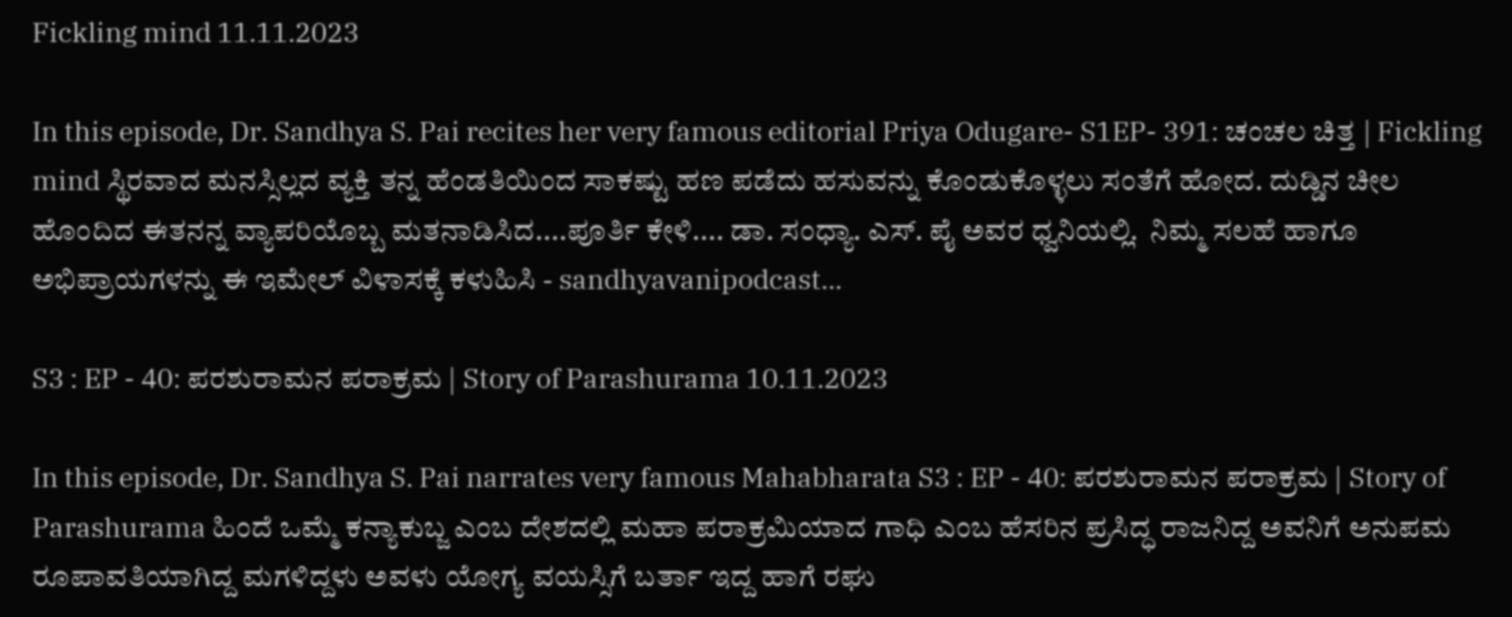Fickling mind 11.11.2023

In this episode, Dr. Sandhya S. Pai recites her very famous editorial Priya Odugare- S1EP- 391: ಚಂಚಲ ಚಿತ್ತ | Fickling mind ಸ್ಥಿರವಾದ ಮನಸ್ಸಿಲ್ಲದ ವ್ಯಕ್ತಿ ತನ್ನ ಹೆಂಡತಿಯಿಂದ ಸಾಕಷ್ಟು ಹಣ ಪಡೆದು ಹಸುವನ್ನು ಕೊಂಡುಕೊಳ್ಳಲು ಸಂತೆಗೆ ಹೋದ. ದುಡ್ಡಿನ ಚೀಲ ಹೊಂದಿದ ಈತನನ್ನ ವ್ಯಾಪರಿಯೊಬ್ಬ ಮತನಾಡಿಸಿದ....ಪೂರ್ತಿ ಕೇಳಿ.... ಡಾ. ಸಂಧ್ಯಾ. ಎಸ್. ಪೈ ಅವರ ಧ್ವನಿಯಲ್ಲಿ.  ನಿಮ್ಮ ಸಲಹೆ ಹಾಗೂ ಅಭಿಪ್ರಾಯಗಳನ್ನು ಈ ಇಮೇಲ್ ವಿಳಾಸಕ್ಕೆ ಕಳುಹಿಸಿ - sandhyavanipodcast...

S3 : EP - 40: ಪರಶುರಾಮನ ಪರಾಕ್ರಮ | Story of Parashurama 10.11.2023

In this episode, Dr. Sandhya S. Pai narrates very famous Mahabharata S3 : EP - 40: ಪರಶುರಾಮನ ಪರಾಕ್ರಮ | Story of Parashurama ಹಿಂದೆ ಒಮ್ಮೆ ಕನ್ಯಾಕುಬ್ಜ ಎಂಬ ದೇಶದಲ್ಲಿ ಮಹಾ ಪರಾಕ್ರಮಿಯಾದ ಗಾಧಿ ಎಂಬ ಹೆಸರಿನ ಪ್ರಸಿದ್ಧ ರಾಜನಿದ್ದ ಅವನಿಗೆ ಅನುಪಮ ರೂಪಾವತಿಯಾಗಿದ್ದ ಮಗಳಿದ್ದಳು ಅವಳು ಯೋಗ್ಯ ವಯಸ್ಸಿಗೆ ಬರ್ತಾ ಇದ್ದ ಹಾಗೆ ರಘು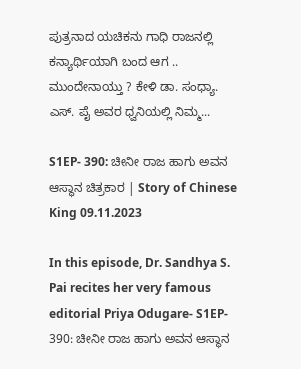ಪುತ್ರನಾದ ಯಚಿಕನು ಗಾಧಿ ರಾಜನಲ್ಲಿ ಕನ್ಯಾರ್ಥಿಯಾಗಿ ಬಂದ ಆಗ .. ಮುಂದೇನಾಯ್ತು ? ಕೇಳಿ ಡಾ. ಸಂಧ್ಯಾ. ಎಸ್. ಪೈ ಅವರ ಧ್ವನಿಯಲ್ಲಿ ನಿಮ್ಮ...

S1EP- 390: ಚೀನೀ ರಾಜ ಹಾಗು ಅವನ ಆಸ್ಥಾನ ಚಿತ್ರಕಾರ | Story of Chinese King 09.11.2023

In this episode, Dr. Sandhya S. Pai recites her very famous editorial Priya Odugare- S1EP- 390: ಚೀನೀ ರಾಜ ಹಾಗು ಅವನ ಆಸ್ಥಾನ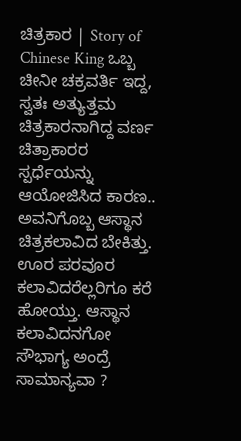ಚಿತ್ರಕಾರ | Story of Chinese King ಒಬ್ಬ ಚೀನೀ ಚಕ್ರವರ್ತಿ ಇದ್ದ, ಸ್ವತಃ ಅತ್ಯುತ್ತಮ ಚಿತ್ರಕಾರನಾಗಿದ್ದ ವರ್ಣ ಚಿತ್ರಾಕಾರರ ಸ್ಪರ್ಧೆಯನ್ನು ಆಯೋಜಿಸಿದ ಕಾರಣ.. ಅವನಿಗೊಬ್ಬ ಆಸ್ಥಾನ ಚಿತ್ರಕಲಾವಿದ ಬೇಕಿತ್ತು. ಊರ ಪರವೂರ ಕಲಾವಿದರೆಲ್ಲರಿಗೂ ಕರೆ ಹೋಯ್ತು. ಆಸ್ಥಾನ ಕಲಾವಿದನಗೋ ಸೌಭಾಗ್ಯ ಅಂದ್ರೆ ಸಾಮಾನ್ಯವಾ ?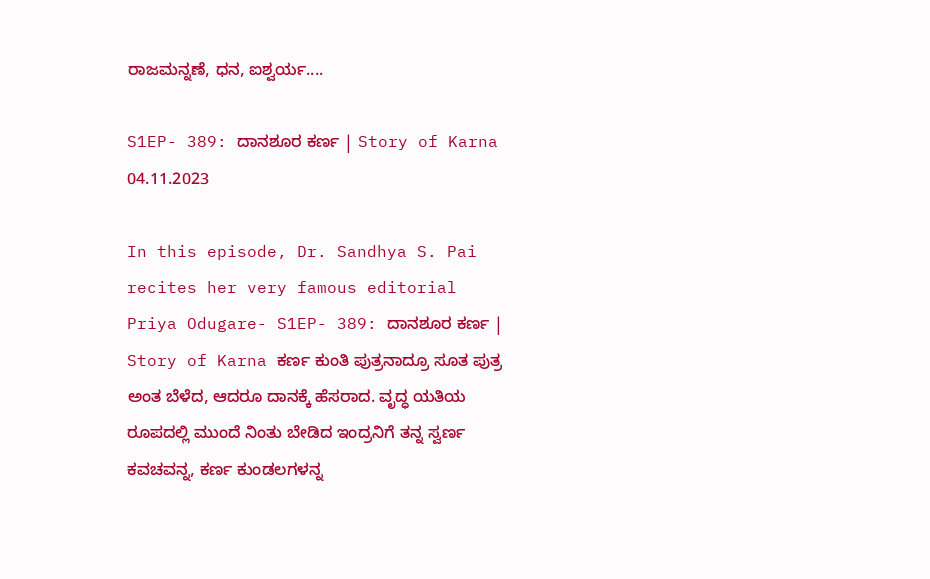ರಾಜಮನ್ನಣೆ, ಧನ, ಐಶ್ವರ್ಯ....

S1EP- 389: ದಾನಶೂರ ಕರ್ಣ | Story of Karna 04.11.2023

In this episode, Dr. Sandhya S. Pai recites her very famous editorial Priya Odugare- S1EP- 389: ದಾನಶೂರ ಕರ್ಣ | Story of Karna ಕರ್ಣ ಕುಂತಿ ಪುತ್ರನಾದ್ರೂ ಸೂತ ಪುತ್ರ ಅಂತ ಬೆಳೆದ, ಆದರೂ ದಾನಕ್ಕೆ ಹೆಸರಾದ. ವೃದ್ಧ ಯತಿಯ ರೂಪದಲ್ಲಿ ಮುಂದೆ ನಿಂತು ಬೇಡಿದ ಇಂದ್ರನಿಗೆ ತನ್ನ ಸ್ವರ್ಣ ಕವಚವನ್ನ, ಕರ್ಣ ಕುಂಡಲಗಳನ್ನ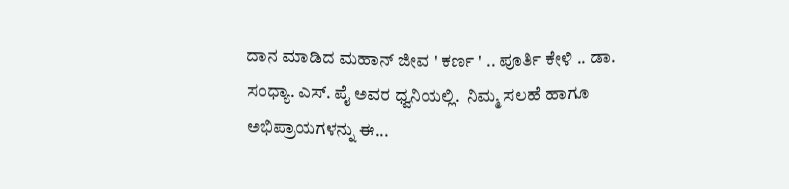ದಾನ ಮಾಡಿದ ಮಹಾನ್ ಜೀವ ' ಕರ್ಣ ' .. ಪೂರ್ತಿ ಕೇಳಿ .. ಡಾ. ಸಂಧ್ಯಾ. ಎಸ್. ಪೈ ಅವರ ಧ್ವನಿಯಲ್ಲಿ.  ನಿಮ್ಮ ಸಲಹೆ ಹಾಗೂ ಅಭಿಪ್ರಾಯಗಳನ್ನು ಈ...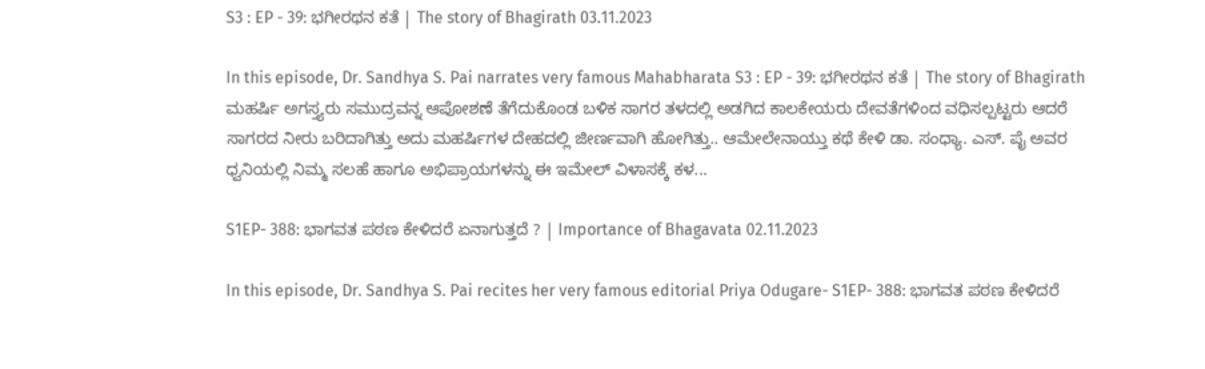S3 : EP - 39: ಭಗೀರಥನ ಕತೆ | The story of Bhagirath 03.11.2023

In this episode, Dr. Sandhya S. Pai narrates very famous Mahabharata S3 : EP - 39: ಭಗೀರಥನ ಕತೆ | The story of Bhagirath ಮಹರ್ಷಿ ಅಗಸ್ತ್ಯರು ಸಮುದ್ರವನ್ನ ಆಪೋಶಣೆ ತೆಗೆದುಕೊಂಡ ಬಳಿಕ ಸಾಗರ ತಳದಲ್ಲಿ ಅಡಗಿದ ಕಾಲಕೇಯರು ದೇವತೆಗಳಿಂದ ವಧಿಸಲ್ಪಟ್ಟರು ಆದರೆ ಸಾಗರದ ನೀರು ಬರಿದಾಗಿತ್ತು ಅದು ಮಹರ್ಷಿಗಳ ದೇಹದಲ್ಲಿ ಜೀರ್ಣವಾಗಿ ಹೋಗಿತ್ತು.. ಆಮೇಲೇನಾಯ್ತು ಕಥೆ ಕೇಳಿ ಡಾ. ಸಂಧ್ಯಾ. ಎಸ್. ಪೈ ಅವರ ಧ್ವನಿಯಲ್ಲಿ ನಿಮ್ಮ ಸಲಹೆ ಹಾಗೂ ಅಭಿಪ್ರಾಯಗಳನ್ನು ಈ ಇಮೇಲ್ ವಿಳಾಸಕ್ಕೆ ಕಳ...

S1EP- 388: ಭಾಗವತ ಪಠಣ ಕೇಳಿದರೆ ಏನಾಗುತ್ತದೆ ? | Importance of Bhagavata 02.11.2023

In this episode, Dr. Sandhya S. Pai recites her very famous editorial Priya Odugare- S1EP- 388: ಭಾಗವತ ಪಠಣ ಕೇಳಿದರೆ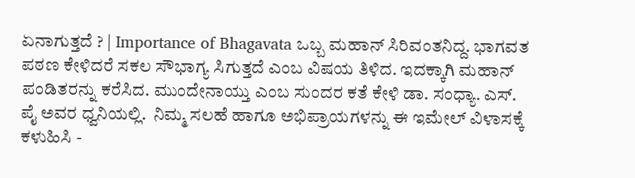ಏನಾಗುತ್ತದೆ ? | Importance of Bhagavata ಒಬ್ಬ ಮಹಾನ್ ಸಿರಿವಂತನಿದ್ದ. ಭಾಗವತ ಪಠಣ ಕೇಳಿದರೆ ಸಕಲ ಸೌಭಾಗ್ಯ ಸಿಗುತ್ತದೆ ಎಂಬ ವಿಷಯ ತಿಳಿದ. ಇದಕ್ಕಾಗಿ ಮಹಾನ್ ಪಂಡಿತರನ್ನು ಕರೆಸಿದ. ಮುಂದೇನಾಯ್ತು ಎಂಬ ಸುಂದರ ಕತೆ ಕೇಳಿ ಡಾ. ಸಂಧ್ಯಾ. ಎಸ್. ಪೈ ಅವರ ಧ್ವನಿಯಲ್ಲಿ.  ನಿಮ್ಮ ಸಲಹೆ ಹಾಗೂ ಅಭಿಪ್ರಾಯಗಳನ್ನು ಈ ಇಮೇಲ್ ವಿಳಾಸಕ್ಕೆ ಕಳುಹಿಸಿ -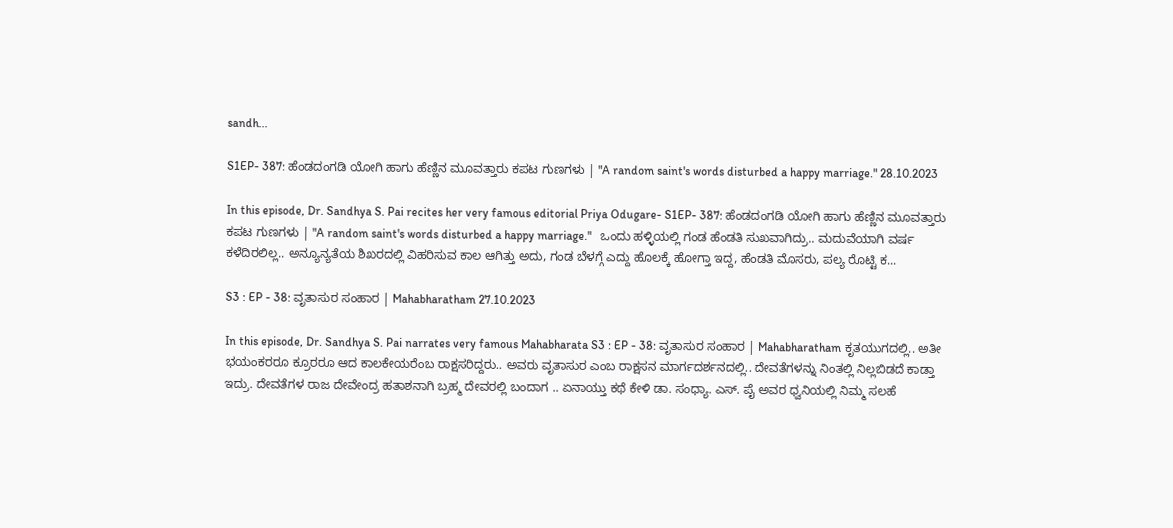sandh...

S1EP- 387: ಹೆಂಡದಂಗಡಿ ಯೋಗಿ ಹಾಗು ಹೆಣ್ಣಿನ ಮೂವತ್ತಾರು ಕಪಟ ಗುಣಗಳು | "A random saint's words disturbed a happy marriage." 28.10.2023

In this episode, Dr. Sandhya S. Pai recites her very famous editorial Priya Odugare- S1EP- 387: ಹೆಂಡದಂಗಡಿ ಯೋಗಿ ಹಾಗು ಹೆಣ್ಣಿನ ಮೂವತ್ತಾರು ಕಪಟ ಗುಣಗಳು | "A random saint's words disturbed a happy marriage."   ಒಂದು ಹಳ್ಳಿಯಲ್ಲಿ ಗಂಡ ಹೆಂಡತಿ ಸುಖವಾಗಿದ್ರು.. ಮದುವೆಯಾಗಿ ವರ್ಷ ಕಳೆದಿರಲಿಲ್ಲ.. ಅನ್ಯೂನ್ಯತೆಯ ಶಿಖರದಲ್ಲಿ ವಿಹರಿಸುವ ಕಾಲ ಆಗಿತ್ತು ಅದು, ಗಂಡ ಬೆಳಗ್ಗೆ ಎದ್ದು ಹೊಲಕ್ಕೆ ಹೋಗ್ತಾ ಇದ್ದ, ಹೆಂಡತಿ ಮೊಸರು, ಪಲ್ಯ ರೊಟ್ಟಿ ಕ...

S3 : EP - 38: ವೃತಾಸುರ ಸಂಹಾರ | Mahabharatham 27.10.2023

In this episode, Dr. Sandhya S. Pai narrates very famous Mahabharata S3 : EP - 38: ವೃತಾಸುರ ಸಂಹಾರ | Mahabharatham ಕೃತಯುಗದಲ್ಲಿ.. ಅತೀ ಭಯಂಕರರೂ ಕ್ರೂರರೂ ಆದ ಕಾಲಕೇಯರೆಂಬ ರಾಕ್ಷಸರಿದ್ದರು.. ಅವರು ವೃತಾಸುರ ಎಂಬ ರಾಕ್ಷಸನ ಮಾರ್ಗದರ್ಶನದಲ್ಲಿ.. ದೇವತೆಗಳನ್ನು ನಿಂತಲ್ಲಿ ನಿಲ್ಲಬಿಡದೆ ಕಾಡ್ತಾ ಇದ್ರು. ದೇವತೆಗಳ ರಾಜ ದೇವೇಂದ್ರ ಹತಾಶನಾಗಿ ಬ್ರಹ್ಮ ದೇವರಲ್ಲಿ ಬಂದಾಗ .. ಏನಾಯ್ತು ಕಥೆ ಕೇಳಿ ಡಾ. ಸಂಧ್ಯಾ. ಎಸ್. ಪೈ ಅವರ ಧ್ವನಿಯಲ್ಲಿ ನಿಮ್ಮ ಸಲಹೆ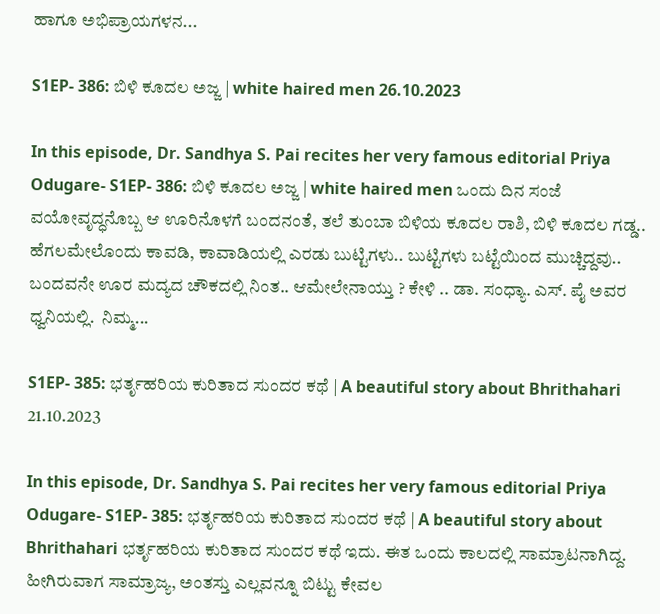ಹಾಗೂ ಅಭಿಪ್ರಾಯಗಳನ...

S1EP- 386: ಬಿಳಿ ಕೂದಲ ಅಜ್ಜ | white haired men 26.10.2023

In this episode, Dr. Sandhya S. Pai recites her very famous editorial Priya Odugare- S1EP- 386: ಬಿಳಿ ಕೂದಲ ಅಜ್ಜ | white haired men ಒಂದು ದಿನ ಸಂಜೆ ವಯೋವೃದ್ಧನೊಬ್ಬ ಆ ಊರಿನೊಳಗೆ ಬಂದನಂತೆ, ತಲೆ ತುಂಬಾ ಬಿಳಿಯ ಕೂದಲ ರಾಶಿ, ಬಿಳಿ ಕೂದಲ ಗಡ್ಡ.. ಹೆಗಲಮೇಲೊಂದು ಕಾವಡಿ, ಕಾವಾಡಿಯಲ್ಲಿ ಎರಡು ಬುಟ್ಟಿಗಳು.. ಬುಟ್ಟಿಗಳು ಬಟ್ಟೆಯಿಂದ ಮುಚ್ಚಿದ್ದವು.. ಬಂದವನೇ ಊರ ಮದ್ಯದ ಚೌಕದಲ್ಲಿ ನಿಂತ.. ಆಮೇಲೇನಾಯ್ತು ? ಕೇಳಿ .. ಡಾ. ಸಂಧ್ಯಾ. ಎಸ್. ಪೈ ಅವರ ಧ್ವನಿಯಲ್ಲಿ.  ನಿಮ್ಮ...

S1EP- 385: ಭರ್ತೃಹರಿಯ ಕುರಿತಾದ ಸುಂದರ ಕಥೆ | A beautiful story about Bhrithahari 21.10.2023

In this episode, Dr. Sandhya S. Pai recites her very famous editorial Priya Odugare- S1EP- 385: ಭರ್ತೃಹರಿಯ ಕುರಿತಾದ ಸುಂದರ ಕಥೆ | A beautiful story about Bhrithahari ಭರ್ತೃಹರಿಯ ಕುರಿತಾದ ಸುಂದರ ಕಥೆ ಇದು. ಈತ ಒಂದು ಕಾಲದಲ್ಲಿ ಸಾಮ್ರಾಟನಾಗಿದ್ದ. ಹೀಗಿರುವಾಗ ಸಾಮ್ರಾಜ್ಯ, ಅಂತಸ್ತು ಎಲ್ಲವನ್ನೂ ಬಿಟ್ಟು ಕೇವಲ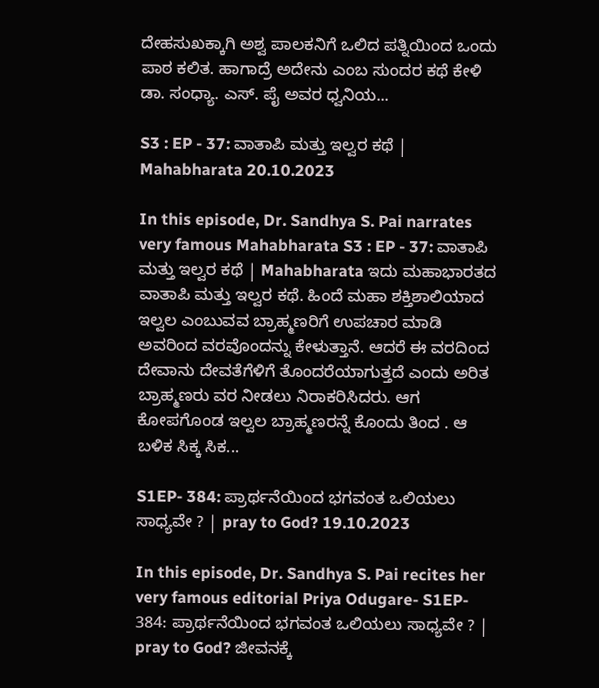ದೇಹಸುಖಕ್ಕಾಗಿ ಅಶ್ವ ಪಾಲಕನಿಗೆ ಒಲಿದ ಪತ್ನಿಯಿಂದ ಒಂದು ಪಾಠ ಕಲಿತ. ಹಾಗಾದ್ರೆ ಅದೇನು ಎಂಬ ಸುಂದರ ಕಥೆ ಕೇಳಿ ಡಾ. ಸಂಧ್ಯಾ. ಎಸ್. ಪೈ ಅವರ ಧ್ವನಿಯ...

S3 : EP - 37: ವಾತಾಪಿ ಮತ್ತು ಇಲ್ವರ ಕಥೆ | Mahabharata 20.10.2023

In this episode, Dr. Sandhya S. Pai narrates very famous Mahabharata S3 : EP - 37: ವಾತಾಪಿ ಮತ್ತು ಇಲ್ವರ ಕಥೆ | Mahabharata ಇದು ಮಹಾಭಾರತದ ವಾತಾಪಿ ಮತ್ತು ಇಲ್ವರ ಕಥೆ. ಹಿಂದೆ ಮಹಾ ಶಕ್ತಿಶಾಲಿಯಾದ ಇಲ್ವಲ ಎಂಬುವವ ಬ್ರಾಹ್ಮಣರಿಗೆ ಉಪಚಾರ ಮಾಡಿ ಅವರಿಂದ ವರವೊಂದನ್ನು ಕೇಳುತ್ತಾನೆ. ಆದರೆ ಈ ವರದಿಂದ ದೇವಾನು ದೇವತೆಗೆಳಿಗೆ ತೊಂದರೆಯಾಗುತ್ತದೆ ಎಂದು ಅರಿತ ಬ್ರಾಹ್ಮಣರು ವರ ನೀಡಲು ನಿರಾಕರಿಸಿದರು. ಆಗ ಕೋಪಗೊಂಡ ಇಲ್ವಲ ಬ್ರಾಹ್ಮಣರನ್ನೆ ಕೊಂದು ತಿಂದ . ಆ ಬಳಿಕ ಸಿಕ್ಕ ಸಿಕ...

S1EP- 384: ಪ್ರಾರ್ಥನೆಯಿಂದ ಭಗವಂತ ಒಲಿಯಲು ಸಾಧ್ಯವೇ ? | pray to God? 19.10.2023

In this episode, Dr. Sandhya S. Pai recites her very famous editorial Priya Odugare- S1EP- 384: ಪ್ರಾರ್ಥನೆಯಿಂದ ಭಗವಂತ ಒಲಿಯಲು ಸಾಧ್ಯವೇ ? | pray to God? ಜೀವನಕ್ಕೆ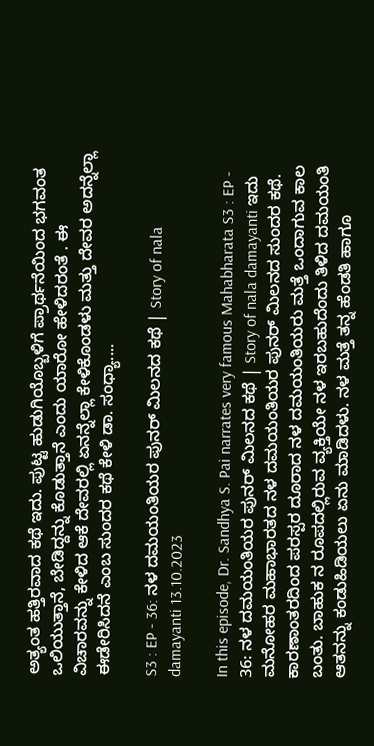ಅತ್ಯಂತ ಹತ್ತಿರವಾದ ಕಥೆ ಇದು. ಪುಟ್ಟ ಹುಡುಗಿಯೊಬ್ಬಳಿಗೆ ಪ್ರಾರ್ಥನೆಯಿಂದ ಭಗವಂತ ಒಲಿಯುತ್ತಾನೆ, ಬೇಡಿದ್ದನ್ನು ಕೊಡುತ್ತಾನೆ ಎಂದು ಯಾರೋ ಹೇಳಿದರಂತೆ . ಈ ವಿಚಾರವನ್ನು ಕೇಳಿದ ಆಕೆ ದೇವರಲ್ಲಿ ಏನನ್ನೆಲ್ಲಾ ಕೇಳಿಕೊಂಡಳು ಮತ್ತು ದೇವರ ಅದನ್ನೆಲ್ಲಾ ಈಡೇರಿಸಿದನೆ ಎಂಬ ಸುಂದರ ಕಥೆ ಕೇಳಿ ಡಾ. ಸಂಧ್ಯಾ....

S3 : EP - 36: ನಳ ದಮಯಂತಿಯರ ಪುನರ್ ಮಿಲನದ ಕಥೆ | Story of nala damayanti 13.10.2023

In this episode, Dr. Sandhya S. Pai narrates very famous Mahabharata S3 : EP - 36: ನಳ ದಮಯಂತಿಯರ ಪುನರ್ ಮಿಲನದ ಕಥೆ | Story of nala damayanti ಇದು ಮನೋಹರ ಮಹಾಭಾರತದ ನಳ ದಮಯಂತಿಯರ ಪುನರ್ ಮಿಲನದ ಸುಂದರ ಕಥೆ. ಕಾರಣಾಂತರದಿಂದ ಪರಸ್ಪರ ದೂರಾದ ನಳ ದಮಯಂತಿಯರು ಮತ್ತೆ ಒಂದಾಗುವ ಕಾಲ ಬಂತು. ಬಾಹುಕ ನ ರೂಪದಲ್ಲಿರುವ ವ್ಯಕ್ತಿಯೇ ನಳ ಇರಬಹುದೆಂದು ತಿಳಿದ ದಮಯಂತಿ ಆತನನ್ನು ಕಂಡುಹಿಡಿಯಲು ಏನು ಮಾಡಿದಳು. ನಳ ಮತ್ತೆ ತನ್ನ ಹೆಂಡತಿ ಹಾಗೂ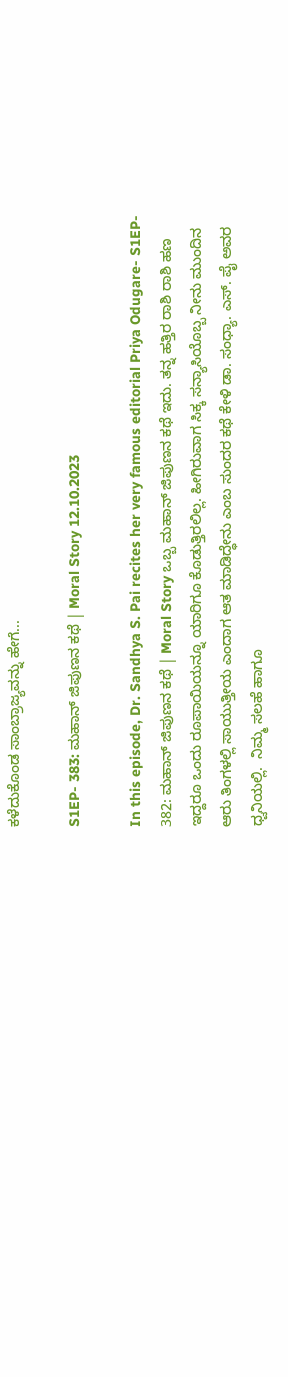ಕಳೆದುಕೊಂಡ ಸಾಂಬ್ರಾಜ್ಯವನ್ನು ಹೇಗೆ...

S1EP- 383: ಮಹಾನ್ ಜಿಪುಣನ ಕಥೆ | Moral Story 12.10.2023

In this episode, Dr. Sandhya S. Pai recites her very famous editorial Priya Odugare- S1EP- 382: ಮಹಾನ್ ಜಿಪುಣನ ಕಥೆ | Moral Story ಒಬ್ಬ ಮಹಾನ್ ಜಿಪುಣನ ಕಥೆ ಇದು. ತನ್ನ ಹತ್ತಿರ ರಾಶಿ ರಾಶಿ ಹಣ ಇದ್ದರೂ ಒಂದು ರೂಪಾಯಿಯನ್ನೂ ಯಾರಿಗೂ ಕೊಡುತ್ತಿರಲಿಲ್ಲ. ಹೀಗಿರುವಾಗ ಸಿಕ್ಕ ಸನ್ಯಾಸಿಯೊಬ್ಬ ನೀನು ಮುಂದಿನ ಆರು ತಿಂಗಳಲ್ಲಿ ಸಾಯುತ್ತೀಯ ಎಂದಾಗ ಆತ ಮಾಡಿದ್ಧೇನು ಎಂಬ ಸುಂದರ ಕಥೆ ಕೇಳಿ ಡಾ. ಸಂಧ್ಯಾ. ಎಸ್. ಪೈ ಅವರ ಧ್ವನಿಯಲ್ಲಿ.  ನಿಮ್ಮ ಸಲಹೆ ಹಾಗೂ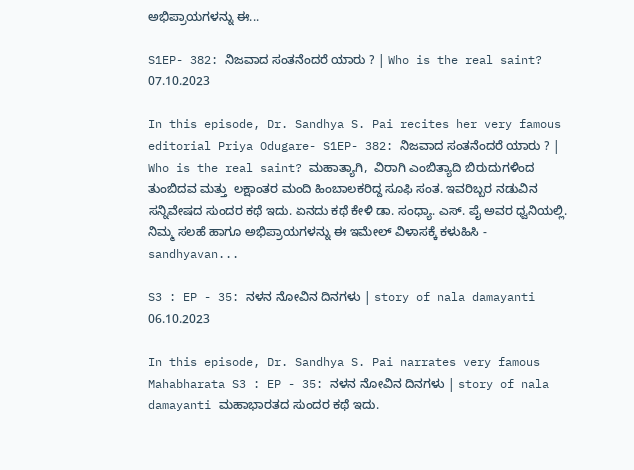ಅಭಿಪ್ರಾಯಗಳನ್ನು ಈ...

S1EP- 382: ನಿಜವಾದ ಸಂತನೆಂದರೆ ಯಾರು ? | Who is the real saint? 07.10.2023

In this episode, Dr. Sandhya S. Pai recites her very famous editorial Priya Odugare- S1EP- 382: ನಿಜವಾದ ಸಂತನೆಂದರೆ ಯಾರು ? | Who is the real saint? ಮಹಾತ್ಯಾಗಿ,  ವಿರಾಗಿ ಎಂಬಿತ್ಯಾದಿ ಬಿರುದುಗಳಿಂದ ತುಂಬಿದವ ಮತ್ತು  ಲಕ್ಷಾಂತರ ಮಂದಿ ಹಿಂಬಾಲಕರಿದ್ದ ಸೂಫಿ ಸಂತ. ಇವರಿಬ್ಬರ ನಡುವಿನ ಸನ್ನಿವೇಷದ ಸುಂದರ ಕಥೆ ಇದು. ಏನದು ಕಥೆ ಕೇಳಿ ಡಾ. ಸಂಧ್ಯಾ. ಎಸ್. ಪೈ ಅವರ ಧ್ವನಿಯಲ್ಲಿ.  ನಿಮ್ಮ ಸಲಹೆ ಹಾಗೂ ಅಭಿಪ್ರಾಯಗಳನ್ನು ಈ ಇಮೇಲ್ ವಿಳಾಸಕ್ಕೆ ಕಳುಹಿಸಿ - sandhyavan...

S3 : EP - 35: ನಳನ ನೋವಿನ ದಿನಗಳು | story of nala damayanti 06.10.2023

In this episode, Dr. Sandhya S. Pai narrates very famous Mahabharata S3 : EP - 35: ನಳನ ನೋವಿನ ದಿನಗಳು | story of nala damayanti ಮಹಾಭಾರತದ ಸುಂದರ ಕಥೆ ಇದು.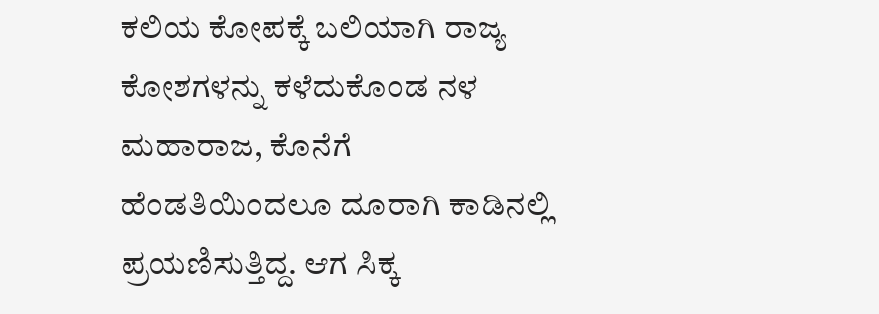ಕಲಿಯ ಕೋಪಕ್ಕೆ ಬಲಿಯಾಗಿ ರಾಜ್ಯ ಕೋಶಗಳನ್ನು ಕಳೆದುಕೊಂಡ ನಳ ಮಹಾರಾಜ, ಕೊನೆಗೆ ಹೆಂಡತಿಯಿಂದಲೂ ದೂರಾಗಿ ಕಾಡಿನಲ್ಲಿ ಪ್ರಯಣಿಸುತ್ತಿದ್ದ. ಆಗ ಸಿಕ್ಕ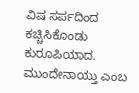ವಿಷ ಸರ್ಪದಿಂದ ಕಚ್ಚಿಸಿಕೊಂಡು ಕುರೂಪಿಯಾದ. ಮುಂದೇನಾಯ್ತು ಎಂಬ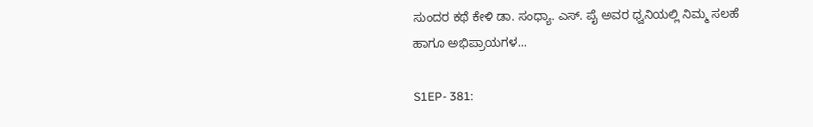ಸುಂದರ ಕಥೆ ಕೇಳಿ ಡಾ. ಸಂಧ್ಯಾ. ಎಸ್. ಪೈ ಅವರ ಧ್ವನಿಯಲ್ಲಿ ನಿಮ್ಮ ಸಲಹೆ ಹಾಗೂ ಅಭಿಪ್ರಾಯಗಳ...

S1EP- 381: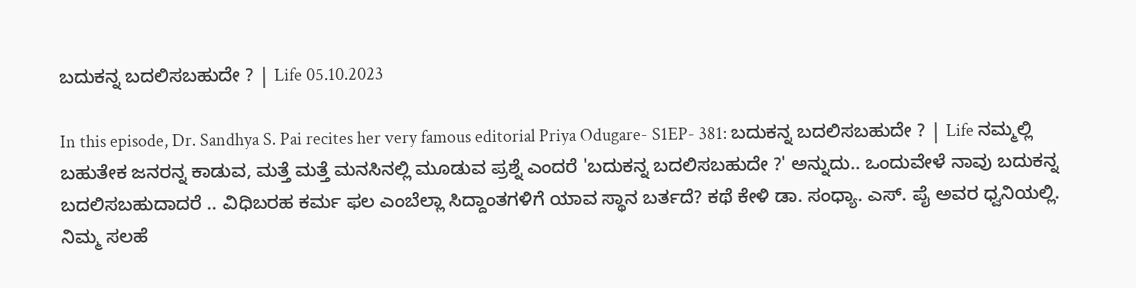ಬದುಕನ್ನ ಬದಲಿಸಬಹುದೇ ? | Life 05.10.2023

In this episode, Dr. Sandhya S. Pai recites her very famous editorial Priya Odugare- S1EP- 381: ಬದುಕನ್ನ ಬದಲಿಸಬಹುದೇ ? | Life ನಮ್ಮಲ್ಲಿ ಬಹುತೇಕ ಜನರನ್ನ ಕಾಡುವ, ಮತ್ತೆ ಮತ್ತೆ ಮನಸಿನಲ್ಲಿ ಮೂಡುವ ಪ್ರಶ್ನೆ ಎಂದರೆ 'ಬದುಕನ್ನ ಬದಲಿಸಬಹುದೇ ?' ಅನ್ನುದು.. ಒಂದುವೇಳೆ ನಾವು ಬದುಕನ್ನ ಬದಲಿಸಬಹುದಾದರೆ .. ವಿಧಿಬರಹ ಕರ್ಮ ಫಲ ಎಂಬೆಲ್ಲಾ ಸಿದ್ದಾಂತಗಳಿಗೆ ಯಾವ ಸ್ಥಾನ ಬರ್ತದೆ? ಕಥೆ ಕೇಳಿ ಡಾ. ಸಂಧ್ಯಾ. ಎಸ್. ಪೈ ಅವರ ಧ್ವನಿಯಲ್ಲಿ.  ನಿಮ್ಮ ಸಲಹೆ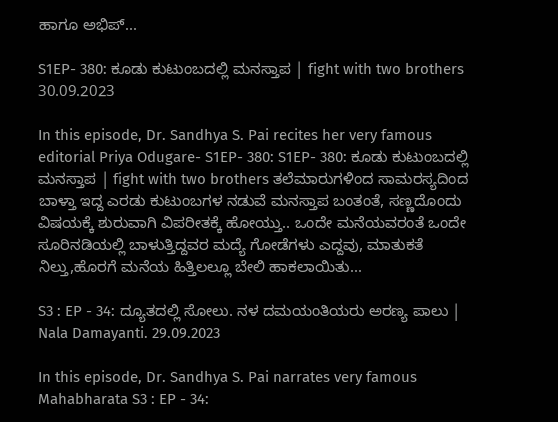ಹಾಗೂ ಅಭಿಪ್...

S1EP- 380: ಕೂಡು ಕುಟುಂಬದಲ್ಲಿ ಮನಸ್ತಾಪ | fight with two brothers 30.09.2023

In this episode, Dr. Sandhya S. Pai recites her very famous editorial Priya Odugare- S1EP- 380: S1EP- 380: ಕೂಡು ಕುಟುಂಬದಲ್ಲಿ ಮನಸ್ತಾಪ | fight with two brothers ತಲೆಮಾರುಗಳಿಂದ ಸಾಮರಸ್ಯದಿಂದ ಬಾಳ್ತಾ ಇದ್ದ ಎರಡು ಕುಟುಂಬಗಳ ನಡುವೆ ಮನಸ್ತಾಪ ಬಂತಂತೆ, ಸಣ್ಣದೊಂದು ವಿಷಯಕ್ಕೆ ಶುರುವಾಗಿ ವಿಪರೀತಕ್ಕೆ ಹೋಯ್ತು.. ಒಂದೇ ಮನೆಯವರಂತೆ ಒಂದೇ ಸೂರಿನಡಿಯಲ್ಲಿ ಬಾಳುತ್ತಿದ್ದವರ ಮದ್ಯೆ ಗೋಡೆಗಳು ಎದ್ದವು, ಮಾತುಕತೆ ನಿಲ್ತು,ಹೊರಗೆ ಮನೆಯ ಹಿತ್ತಿಲಲ್ಲೂ ಬೇಲಿ ಹಾಕಲಾಯಿತು...

S3 : EP - 34: ದ್ಯೂತದಲ್ಲಿ ಸೋಲು. ನಳ ದಮಯಂತಿಯರು ಅರಣ್ಯ ಪಾಲು | Nala Damayanti. 29.09.2023

In this episode, Dr. Sandhya S. Pai narrates very famous Mahabharata S3 : EP - 34: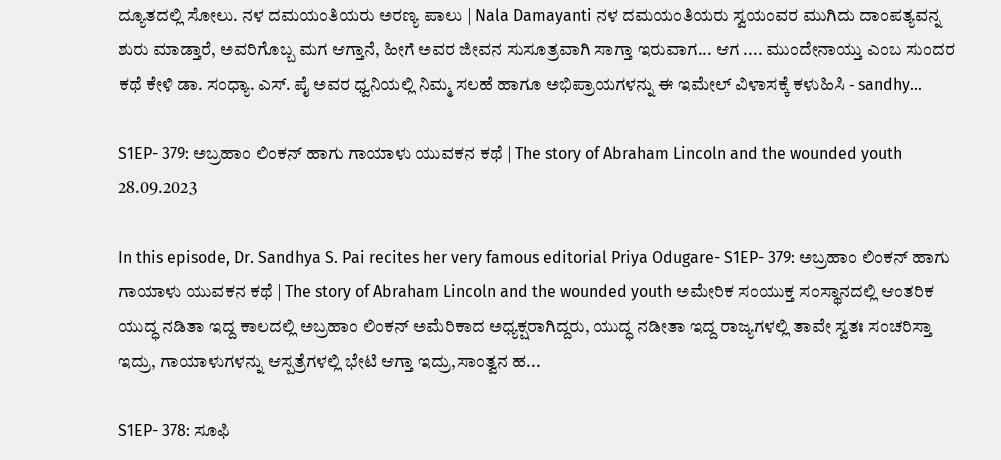ದ್ಯೂತದಲ್ಲಿ ಸೋಲು. ನಳ ದಮಯಂತಿಯರು ಅರಣ್ಯ ಪಾಲು | Nala Damayanti ನಳ ದಮಯಂತಿಯರು ಸ್ವಯಂವರ ಮುಗಿದು ದಾಂಪತ್ಯವನ್ನ ಶುರು ಮಾಡ್ತಾರೆ, ಅವರಿಗೊಬ್ಬ ಮಗ ಆಗ್ತಾನೆ, ಹೀಗೆ ಅವರ ಜೀವನ ಸುಸೂತ್ರವಾಗಿ ಸಾಗ್ತಾ ಇರುವಾಗ... ಆಗ .... ಮುಂದೇನಾಯ್ತು ಎಂಬ ಸುಂದರ ಕಥೆ ಕೇಳಿ ಡಾ. ಸಂಧ್ಯಾ. ಎಸ್. ಪೈ ಅವರ ಧ್ವನಿಯಲ್ಲಿ ನಿಮ್ಮ ಸಲಹೆ ಹಾಗೂ ಅಭಿಪ್ರಾಯಗಳನ್ನು ಈ ಇಮೇಲ್ ವಿಳಾಸಕ್ಕೆ ಕಳುಹಿಸಿ - sandhy...

S1EP- 379: ಅಬ್ರಹಾಂ ಲಿಂಕನ್ ಹಾಗು ಗಾಯಾಳು ಯುವಕನ ಕಥೆ | The story of Abraham Lincoln and the wounded youth 28.09.2023

In this episode, Dr. Sandhya S. Pai recites her very famous editorial Priya Odugare- S1EP- 379: ಅಬ್ರಹಾಂ ಲಿಂಕನ್ ಹಾಗು ಗಾಯಾಳು ಯುವಕನ ಕಥೆ | The story of Abraham Lincoln and the wounded youth ಅಮೇರಿಕ ಸಂಯುಕ್ತ ಸಂಸ್ಥಾನದಲ್ಲಿ ಆಂತರಿಕ ಯುದ್ಧ ನಡಿತಾ ಇದ್ದ ಕಾಲದಲ್ಲಿ ಅಬ್ರಹಾಂ ಲಿಂಕನ್ ಅಮೆರಿಕಾದ ಅಧ್ಯಕ್ಷರಾಗಿದ್ದರು, ಯುದ್ಧ ನಡೀತಾ ಇದ್ದ ರಾಜ್ಯಗಳಲ್ಲಿ ತಾವೇ ಸ್ವತಃ ಸಂಚರಿಸ್ತಾ ಇದ್ರು, ಗಾಯಾಳುಗಳನ್ನು ಆಸ್ಪತ್ರೆಗಳಲ್ಲಿ ಭೇಟಿ ಆಗ್ತಾ ಇದ್ರು,ಸಾಂತ್ವನ ಹ...

S1EP- 378: ಸೂಫಿ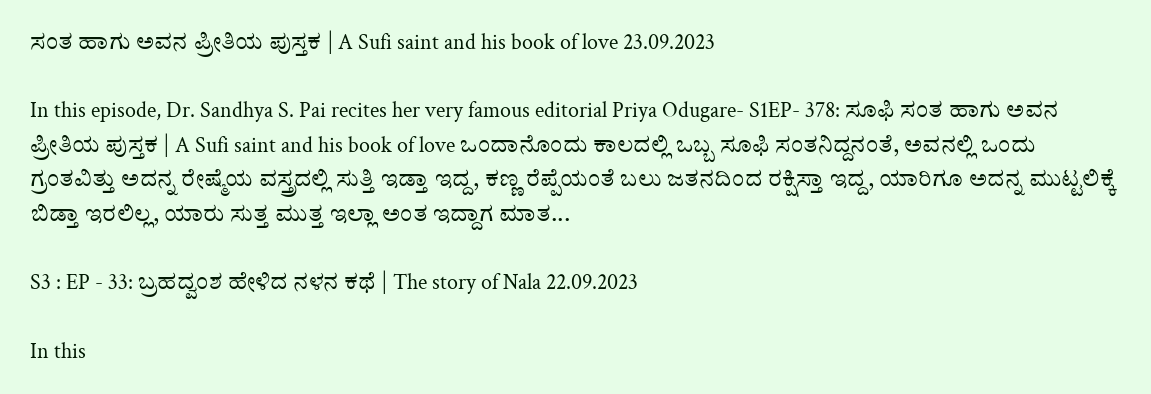ಸಂತ ಹಾಗು ಅವನ ಪ್ರೀತಿಯ ಪುಸ್ತಕ | A Sufi saint and his book of love 23.09.2023

In this episode, Dr. Sandhya S. Pai recites her very famous editorial Priya Odugare- S1EP- 378: ಸೂಫಿ ಸಂತ ಹಾಗು ಅವನ ಪ್ರೀತಿಯ ಪುಸ್ತಕ | A Sufi saint and his book of love ಒಂದಾನೊಂದು ಕಾಲದಲ್ಲಿ ಒಬ್ಬ ಸೂಫಿ ಸಂತನಿದ್ದನಂತೆ, ಅವನಲ್ಲಿ ಒಂದು ಗ್ರಂತವಿತ್ತು ಅದನ್ನ ರೇಷ್ಮೆಯ ವಸ್ತ್ರದಲ್ಲಿ ಸುತ್ತಿ ಇಡ್ತಾ ಇದ್ದ, ಕಣ್ಣ ರೆಪ್ಪೆಯಂತೆ ಬಲು ಜತನದಿಂದ ರಕ್ಷಿಸ್ತಾ ಇದ್ದ, ಯಾರಿಗೂ ಅದನ್ನ ಮುಟ್ಟಲಿಕ್ಕೆ ಬಿಡ್ತಾ ಇರಲಿಲ್ಲ, ಯಾರು ಸುತ್ತ ಮುತ್ತ ಇಲ್ಲಾ ಅಂತ ಇದ್ದಾಗ ಮಾತ...

S3 : EP - 33: ಬ್ರಹದ್ವಂಶ ಹೇಳಿದ ನಳನ ಕಥೆ | The story of Nala 22.09.2023

In this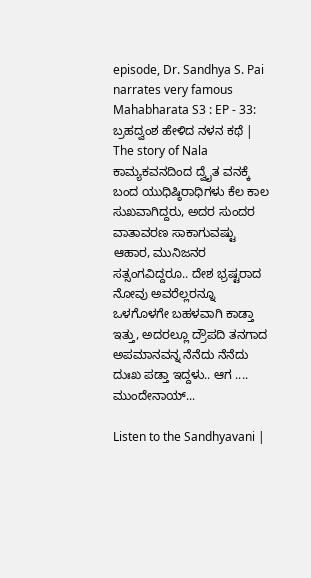episode, Dr. Sandhya S. Pai narrates very famous Mahabharata S3 : EP - 33: ಬ್ರಹದ್ವಂಶ ಹೇಳಿದ ನಳನ ಕಥೆ | The story of Nala ಕಾಮ್ಯಕವನದಿಂದ ದ್ವೈತ ವನಕ್ಕೆ ಬಂದ ಯುಧಿಷ್ಠಿರಾಧಿಗಳು ಕೆಲ ಕಾಲ ಸುಖವಾಗಿದ್ದರು, ಅದರ ಸುಂದರ ವಾತಾವರಣ ಸಾಕಾಗುವಷ್ಟು ಆಹಾರ, ಮುನಿಜನರ ಸತ್ಸಂಗವಿದ್ದರೂ.. ದೇಶ ಭ್ರಷ್ಟರಾದ ನೋವು ಅವರೆಲ್ಲರನ್ನೂ ಒಳಗೊಳಗೇ ಬಹಳವಾಗಿ ಕಾಡ್ತಾ ಇತ್ತು, ಅದರಲ್ಲೂ ದ್ರೌಪದಿ ತನಗಾದ ಅಪಮಾನವನ್ನ ನೆನೆದು ನೆನೆದು ದುಃಖ ಪಡ್ತಾ ಇದ್ದಳು.. ಆಗ .... ಮುಂದೇನಾಯ್...

Listen to the Sandhyavani |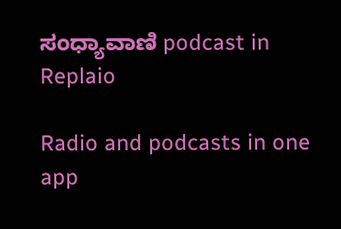ಸಂಧ್ಯಾವಾಣಿ podcast in Replaio

Radio and podcasts in one app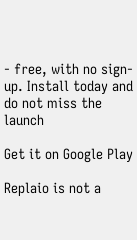- free, with no sign-up. Install today and do not miss the launch

Get it on Google Play

Replaio is not a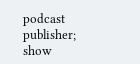podcast publisher; show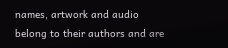names, artwork and audio belong to their authors and are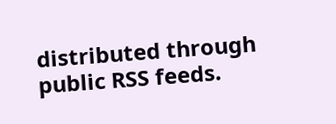distributed through public RSS feeds.